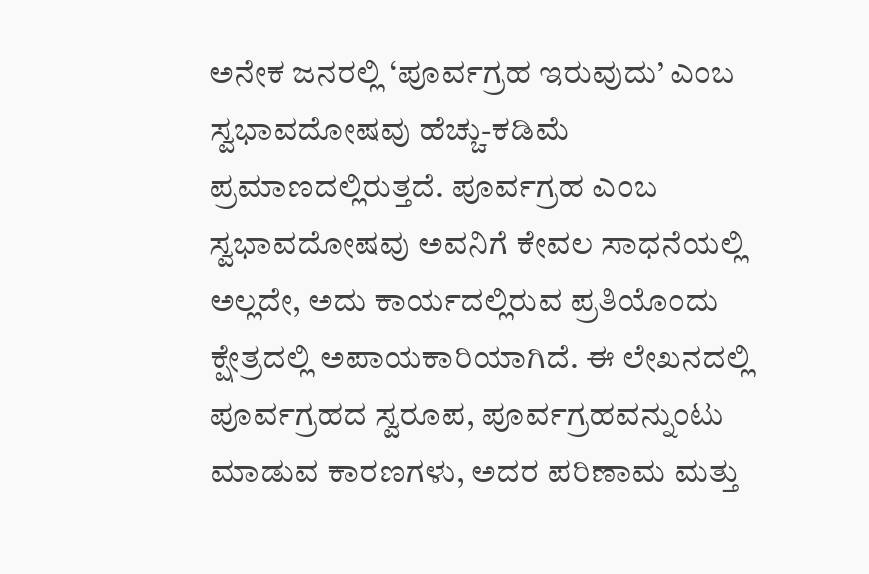ಅನೇಕ ಜನರಲ್ಲಿ ‘ಪೂರ್ವಗ್ರಹ ಇರುವುದು’ ಎಂಬ ಸ್ವಭಾವದೋಷವು ಹೆಚ್ಚು-ಕಡಿಮೆ ಪ್ರಮಾಣದಲ್ಲಿರುತ್ತದೆ. ಪೂರ್ವಗ್ರಹ ಎಂಬ ಸ್ವಭಾವದೋಷವು ಅವನಿಗೆ ಕೇವಲ ಸಾಧನೆಯಲ್ಲಿ ಅಲ್ಲದೇ, ಅದು ಕಾರ್ಯದಲ್ಲಿರುವ ಪ್ರತಿಯೊಂದು ಕ್ಷೇತ್ರದಲ್ಲಿ ಅಪಾಯಕಾರಿಯಾಗಿದೆ. ಈ ಲೇಖನದಲ್ಲಿ ಪೂರ್ವಗ್ರಹದ ಸ್ವರೂಪ, ಪೂರ್ವಗ್ರಹವನ್ನುಂಟು ಮಾಡುವ ಕಾರಣಗಳು, ಅದರ ಪರಿಣಾಮ ಮತ್ತು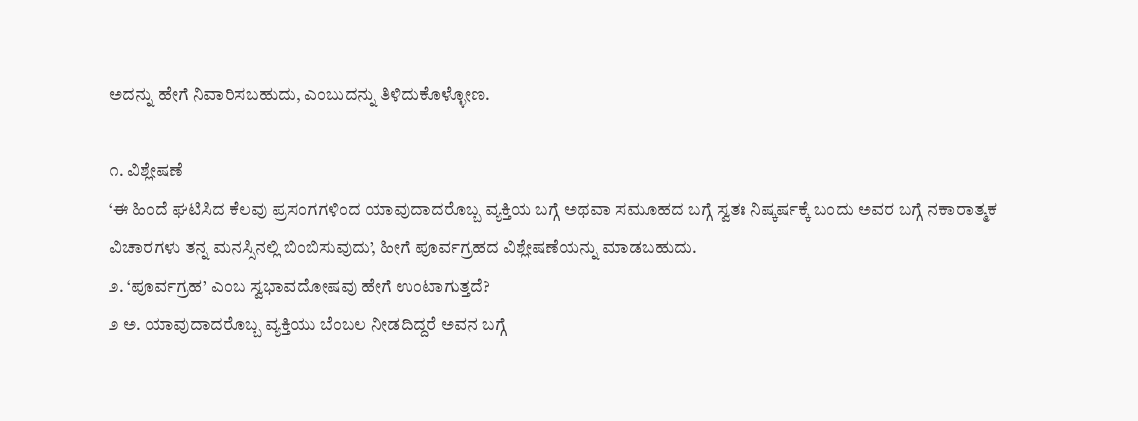ಅದನ್ನು ಹೇಗೆ ನಿವಾರಿಸಬಹುದು, ಎಂಬುದನ್ನು ತಿಳಿದುಕೊಳ್ಳೋಣ.

೧. ವಿಶ್ಲೇಷಣೆ
‘ಈ ಹಿಂದೆ ಘಟಿಸಿದ ಕೆಲವು ಪ್ರಸಂಗಗಳಿಂದ ಯಾವುದಾದರೊಬ್ಬ ವ್ಯಕ್ತಿಯ ಬಗ್ಗೆ ಅಥವಾ ಸಮೂಹದ ಬಗ್ಗೆ ಸ್ವತಃ ನಿಷ್ಕರ್ಷಕ್ಕೆ ಬಂದು ಅವರ ಬಗ್ಗೆ ನಕಾರಾತ್ಮಕ ವಿಚಾರಗಳು ತನ್ನ ಮನಸ್ಸಿನಲ್ಲಿ ಬಿಂಬಿಸುವುದು’, ಹೀಗೆ ಪೂರ್ವಗ್ರಹದ ವಿಶ್ಲೇಷಣೆಯನ್ನು ಮಾಡಬಹುದು.
೨. ‘ಪೂರ್ವಗ್ರಹ’ ಎಂಬ ಸ್ವಭಾವದೋಷವು ಹೇಗೆ ಉಂಟಾಗುತ್ತದೆ?
೨ ಅ. ಯಾವುದಾದರೊಬ್ಬ ವ್ಯಕ್ತಿಯು ಬೆಂಬಲ ನೀಡದಿದ್ದರೆ ಅವನ ಬಗ್ಗೆ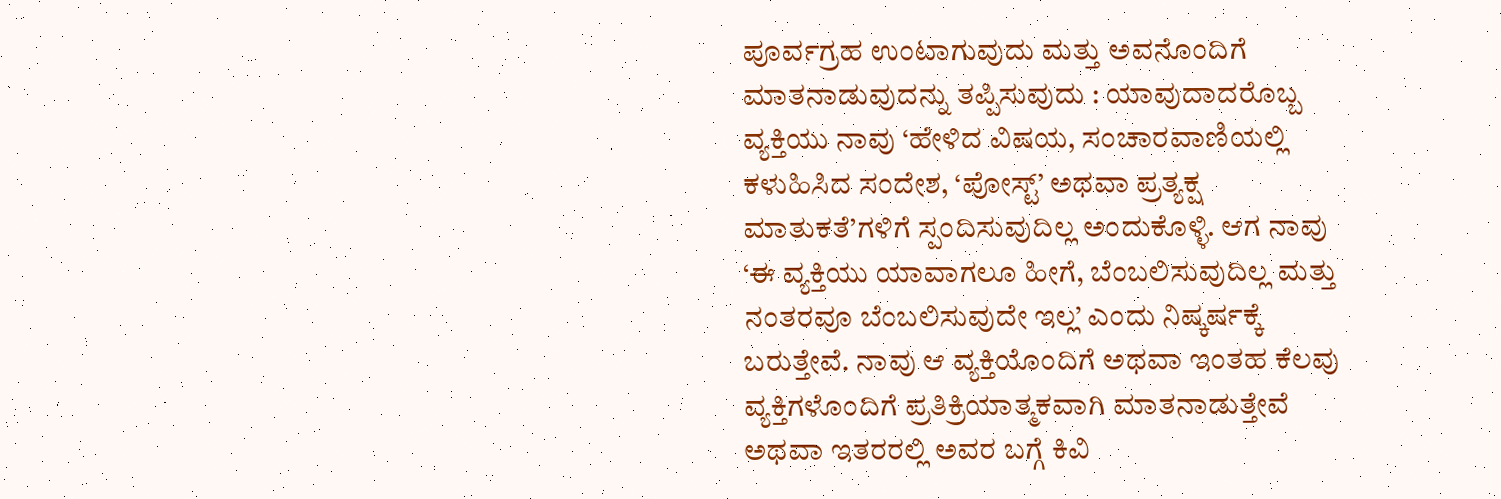ಪೂರ್ವಗ್ರಹ ಉಂಟಾಗುವುದು ಮತ್ತು ಅವನೊಂದಿಗೆ ಮಾತನಾಡುವುದನ್ನು ತಪ್ಪಿಸುವುದು : ಯಾವುದಾದರೊಬ್ಬ ವ್ಯಕ್ತಿಯು ನಾವು ‘ಹೇಳಿದ ವಿಷಯ, ಸಂಚಾರವಾಣಿಯಲ್ಲಿ ಕಳುಹಿಸಿದ ಸಂದೇಶ, ‘ಪೋಸ್ಟ್’ ಅಥವಾ ಪ್ರತ್ಯಕ್ಷ ಮಾತುಕತೆ’ಗಳಿಗೆ ಸ್ಪಂದಿಸುವುದಿಲ್ಲ ಅಂದುಕೊಳ್ಳಿ. ಆಗ ನಾವು ‘ಈ ವ್ಯಕ್ತಿಯು ಯಾವಾಗಲೂ ಹೀಗೆ, ಬೆಂಬಲಿಸುವುದಿಲ್ಲ ಮತ್ತು ನಂತರವೂ ಬೆಂಬಲಿಸುವುದೇ ಇಲ್ಲ’ ಎಂದು ನಿಷ್ಕರ್ಷಕ್ಕೆ ಬರುತ್ತೇವೆ. ನಾವು ಆ ವ್ಯಕ್ತಿಯೊಂದಿಗೆ ಅಥವಾ ಇಂತಹ ಕೆಲವು ವ್ಯಕ್ತಿಗಳೊಂದಿಗೆ ಪ್ರತಿಕ್ರಿಯಾತ್ಮಕವಾಗಿ ಮಾತನಾಡುತ್ತೇವೆ ಅಥವಾ ಇತರರಲ್ಲಿ ಅವರ ಬಗ್ಗೆ ಕಿವಿ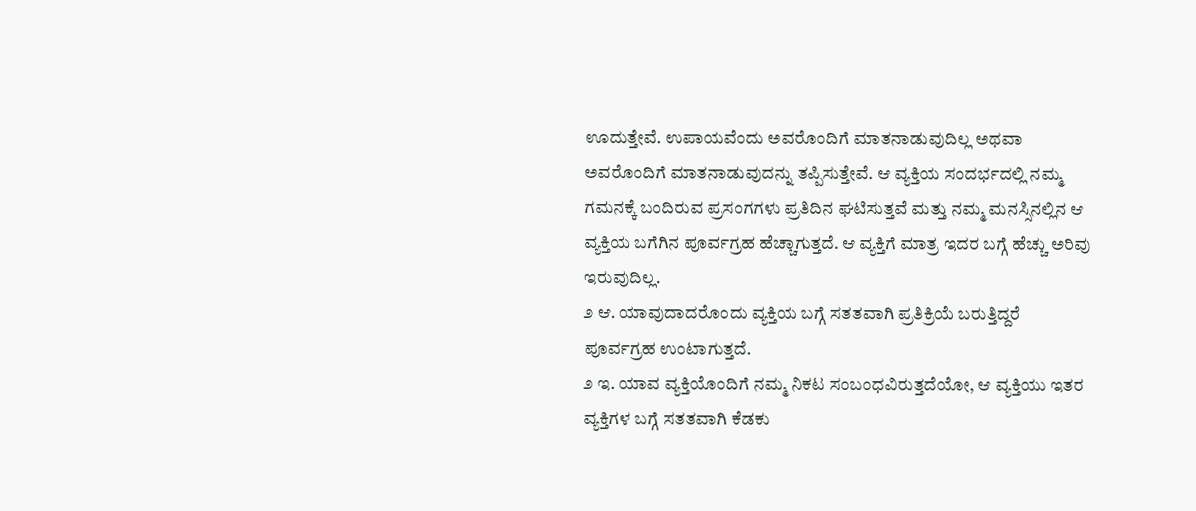ಊದುತ್ತೇವೆ. ಉಪಾಯವೆಂದು ಅವರೊಂದಿಗೆ ಮಾತನಾಡುವುದಿಲ್ಲ ಅಥವಾ ಅವರೊಂದಿಗೆ ಮಾತನಾಡುವುದನ್ನು ತಪ್ಪಿಸುತ್ತೇವೆ. ಆ ವ್ಯಕ್ತಿಯ ಸಂದರ್ಭದಲ್ಲಿ ನಮ್ಮ ಗಮನಕ್ಕೆ ಬಂದಿರುವ ಪ್ರಸಂಗಗಳು ಪ್ರತಿದಿನ ಘಟಿಸುತ್ತವೆ ಮತ್ತು ನಮ್ಮ ಮನಸ್ಸಿನಲ್ಲಿನ ಆ ವ್ಯಕ್ತಿಯ ಬಗೆಗಿನ ಪೂರ್ವಗ್ರಹ ಹೆಚ್ಚಾಗುತ್ತದೆ. ಆ ವ್ಯಕ್ತಿಗೆ ಮಾತ್ರ ಇದರ ಬಗ್ಗೆ ಹೆಚ್ಚು ಅರಿವು ಇರುವುದಿಲ್ಲ.
೨ ಆ. ಯಾವುದಾದರೊಂದು ವ್ಯಕ್ತಿಯ ಬಗ್ಗೆ ಸತತವಾಗಿ ಪ್ರತಿಕ್ರಿಯೆ ಬರುತ್ತಿದ್ದರೆ ಪೂರ್ವಗ್ರಹ ಉಂಟಾಗುತ್ತದೆ.
೨ ಇ. ಯಾವ ವ್ಯಕ್ತಿಯೊಂದಿಗೆ ನಮ್ಮ ನಿಕಟ ಸಂಬಂಧವಿರುತ್ತದೆಯೋ, ಆ ವ್ಯಕ್ತಿಯು ಇತರ ವ್ಯಕ್ತಿಗಳ ಬಗ್ಗೆ ಸತತವಾಗಿ ಕೆಡಕು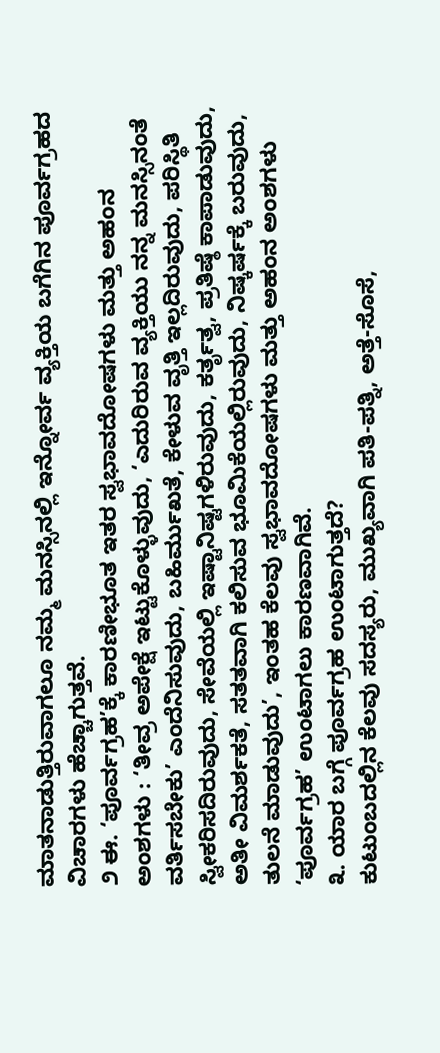ಮಾತನಾಡುತ್ತಿರುವಾಗಲೂ ನಮ್ಮ ಮನಸ್ಸಿನಲ್ಲಿ ಇನ್ನೋರ್ವ ವ್ಯಕ್ತಿಯ ಬಗೆಗಿನ ಪೂರ್ವಗ್ರಹದ ವಿಚಾರಗಳು ಹೆಚ್ಚಾಗುತ್ತವೆ.
೨ ಈ. ‘ಪೂರ್ವಗ್ರಹ’ಕ್ಕೆ ಕಾರಣೀಭೂತ ಇತರ ಸ್ವಭಾವದೋಷಗಳು ಮತ್ತು ಅಹಂನ ಅಂಶಗಳು : ‘ತೀವ್ರ ಅಪೇಕ್ಷೆ ಇಟ್ಟುಕೊಳ್ಳುವುದು, ‘ಎದುರಿರುವ ವ್ಯಕ್ತಿಯು ನನ್ನ ಮನಸ್ಸಿನಂತೆ ವರ್ತಿಸಬೇಕು’ ಎಂದೆನಿಸುವುದು, ಬಹಿರ್ಮುಖತೆ, ಕೇಳುವ ವೃತ್ತಿ ಇಲ್ಲದಿರುವುದು, ಪರಿಸ್ಥಿತಿ ಸ್ವೀಕರಿಸದಿರುವುದು, ಸೇವೆಯಲ್ಲಿ ಇಷ್ಟಾನಿಷ್ಟಗಳಿರುವುದು, ಕರ್ತೃತ್ವ, ಪ್ರತಿಷ್ಠೆ ಕಾಪಾಡುವುದು, ಅತೀ ವಿಮರ್ಶಕತೆ, ಸತತವಾಗಿ ಕಲಿಸುವ ಭೂಮಿಕೆಯಲ್ಲಿರುವುದು, ನಿಷ್ಕರ್ಷಕ್ಕೆ ಬರುವುದು, ತುಲನೆ ಮಾಡುವುದು’, ಇಂತಹ ಕೆಲವು ಸ್ವಭಾವದೋಷಗಳು ಮತ್ತು ಅಹಂನ ಅಂಶಗಳು ‘ಪೂರ್ವಗ್ರಹ’ ಉಂಟಾಗಲು ಕಾರಣವಾಗಿವೆ.
೩. ಯಾರ ಬಗ್ಗೆ ಪೂರ್ವಗ್ರಹ ಉಂಟಾಗುತ್ತದೆ?
ಕುಟುಂಬದಲ್ಲಿನ ಕೆಲವು ಸದಸ್ಯರು, ಮುಖ್ಯವಾಗಿ ಪತಿ-ಪತ್ನಿ, ಅತ್ತೆ-ಸೊಸೆ,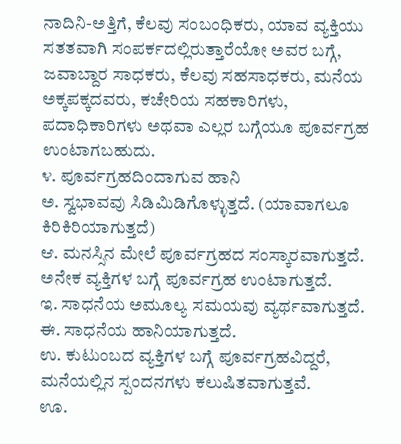ನಾದಿನಿ-ಅತ್ತಿಗೆ, ಕೆಲವು ಸಂಬಂಧಿಕರು, ಯಾವ ವ್ಯಕ್ತಿಯು ಸತತವಾಗಿ ಸಂಪರ್ಕದಲ್ಲಿರುತ್ತಾರೆಯೋ ಅವರ ಬಗ್ಗೆ, ಜವಾಬ್ದಾರ ಸಾಧಕರು, ಕೆಲವು ಸಹಸಾಧಕರು, ಮನೆಯ ಅಕ್ಕಪಕ್ಕದವರು, ಕಚೇರಿಯ ಸಹಕಾರಿಗಳು, ಪದಾಧಿಕಾರಿಗಳು ಅಥವಾ ಎಲ್ಲರ ಬಗ್ಗೆಯೂ ಪೂರ್ವಗ್ರಹ ಉಂಟಾಗಬಹುದು.
೪. ಪೂರ್ವಗ್ರಹದಿಂದಾಗುವ ಹಾನಿ
ಅ. ಸ್ವಭಾವವು ಸಿಡಿಮಿಡಿಗೊಳ್ಳುತ್ತದೆ. (ಯಾವಾಗಲೂ ಕಿರಿಕಿರಿಯಾಗುತ್ತದೆ)
ಆ. ಮನಸ್ಸಿನ ಮೇಲೆ ಪೂರ್ವಗ್ರಹದ ಸಂಸ್ಕಾರವಾಗುತ್ತದೆ. ಅನೇಕ ವ್ಯಕ್ತಿಗಳ ಬಗ್ಗೆ ಪೂರ್ವಗ್ರಹ ಉಂಟಾಗುತ್ತದೆ.
ಇ. ಸಾಧನೆಯ ಅಮೂಲ್ಯ ಸಮಯವು ವ್ಯರ್ಥವಾಗುತ್ತದೆ.
ಈ. ಸಾಧನೆಯ ಹಾನಿಯಾಗುತ್ತದೆ.
ಉ. ಕುಟುಂಬದ ವ್ಯಕ್ತಿಗಳ ಬಗ್ಗೆ ಪೂರ್ವಗ್ರಹವಿದ್ದರೆ, ಮನೆಯಲ್ಲಿನ ಸ್ಪಂದನಗಳು ಕಲುಷಿತವಾಗುತ್ತವೆ.
ಊ.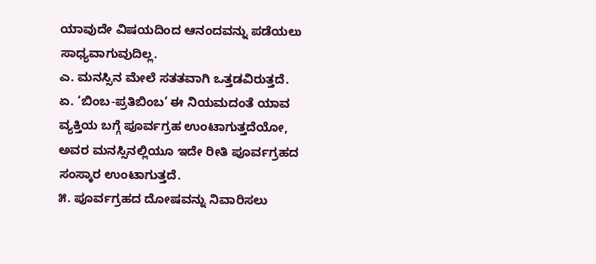ಯಾವುದೇ ವಿಷಯದಿಂದ ಆನಂದವನ್ನು ಪಡೆಯಲು ಸಾಧ್ಯವಾಗುವುದಿಲ್ಲ.
ಎ. ಮನಸ್ಸಿನ ಮೇಲೆ ಸತತವಾಗಿ ಒತ್ತಡವಿರುತ್ತದೆ.
ಏ. ‘ಬಿಂಬ-ಪ್ರತಿಬಿಂಬ’ ಈ ನಿಯಮದಂತೆ ಯಾವ ವ್ಯಕ್ತಿಯ ಬಗ್ಗೆ ಪೂರ್ವಗ್ರಹ ಉಂಟಾಗುತ್ತದೆಯೋ, ಅವರ ಮನಸ್ಸಿನಲ್ಲಿಯೂ ಇದೇ ರೀತಿ ಪೂರ್ವಗ್ರಹದ ಸಂಸ್ಕಾರ ಉಂಟಾಗುತ್ತದೆ.
೫. ಪೂರ್ವಗ್ರಹದ ದೋಷವನ್ನು ನಿವಾರಿಸಲು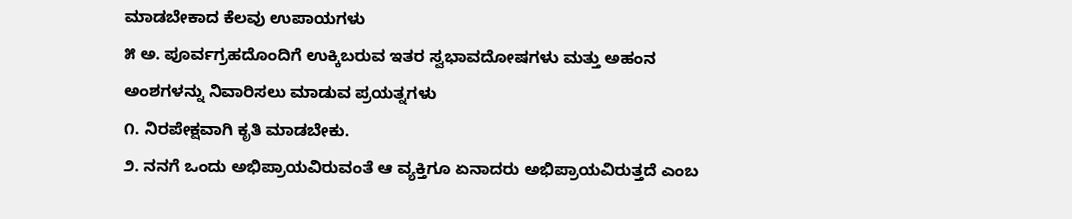ಮಾಡಬೇಕಾದ ಕೆಲವು ಉಪಾಯಗಳು
೫ ಅ. ಪೂರ್ವಗ್ರಹದೊಂದಿಗೆ ಉಕ್ಕಿಬರುವ ಇತರ ಸ್ವಭಾವದೋಷಗಳು ಮತ್ತು ಅಹಂನ ಅಂಶಗಳನ್ನು ನಿವಾರಿಸಲು ಮಾಡುವ ಪ್ರಯತ್ನಗಳು
೧. ನಿರಪೇಕ್ಷವಾಗಿ ಕೃತಿ ಮಾಡಬೇಕು.
೨. ನನಗೆ ಒಂದು ಅಭಿಪ್ರಾಯವಿರುವಂತೆ ಆ ವ್ಯಕ್ತಿಗೂ ಏನಾದರು ಅಭಿಪ್ರಾಯವಿರುತ್ತದೆ ಎಂಬ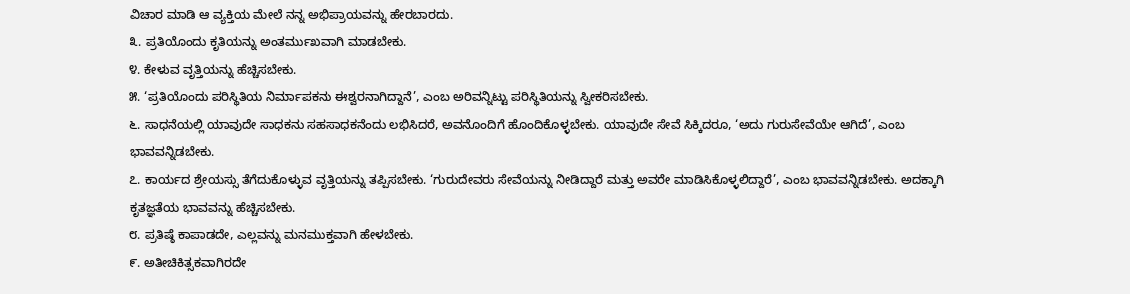ವಿಚಾರ ಮಾಡಿ ಆ ವ್ಯಕ್ತಿಯ ಮೇಲೆ ನನ್ನ ಅಭಿಪ್ರಾಯವನ್ನು ಹೇರಬಾರದು.
೩. ಪ್ರತಿಯೊಂದು ಕೃತಿಯನ್ನು ಅಂತರ್ಮುಖವಾಗಿ ಮಾಡಬೇಕು.
೪. ಕೇಳುವ ವೃತ್ತಿಯನ್ನು ಹೆಚ್ಚಿಸಬೇಕು.
೫. ‘ಪ್ರತಿಯೊಂದು ಪರಿಸ್ಥಿತಿಯ ನಿರ್ಮಾಪಕನು ಈಶ್ವರನಾಗಿದ್ದಾನೆ’, ಎಂಬ ಅರಿವನ್ನಿಟ್ಟು ಪರಿಸ್ಥಿತಿಯನ್ನು ಸ್ವೀಕರಿಸಬೇಕು.
೬. ಸಾಧನೆಯಲ್ಲಿ ಯಾವುದೇ ಸಾಧಕನು ಸಹಸಾಧಕನೆಂದು ಲಭಿಸಿದರೆ, ಅವನೊಂದಿಗೆ ಹೊಂದಿಕೊಳ್ಳಬೇಕು. ಯಾವುದೇ ಸೇವೆ ಸಿಕ್ಕಿದರೂ, ‘ಅದು ಗುರುಸೇವೆಯೇ ಆಗಿದೆ’, ಎಂಬ ಭಾವವನ್ನಿಡಬೇಕು.
೭. ಕಾರ್ಯದ ಶ್ರೇಯಸ್ಸು ತೆಗೆದುಕೊಳ್ಳುವ ವೃತ್ತಿಯನ್ನು ತಪ್ಪಿಸಬೇಕು. ‘ಗುರುದೇವರು ಸೇವೆಯನ್ನು ನೀಡಿದ್ದಾರೆ ಮತ್ತು ಅವರೇ ಮಾಡಿಸಿಕೊಳ್ಳಲಿದ್ದಾರೆ’, ಎಂಬ ಭಾವವನ್ನಿಡಬೇಕು. ಅದಕ್ಕಾಗಿ ಕೃತಜ್ಞತೆಯ ಭಾವವನ್ನು ಹೆಚ್ಚಿಸಬೇಕು.
೮. ಪ್ರತಿಷ್ಠೆ ಕಾಪಾಡದೇ, ಎಲ್ಲವನ್ನು ಮನಮುಕ್ತವಾಗಿ ಹೇಳಬೇಕು.
೯. ಅತೀಚಿಕಿತ್ಸಕವಾಗಿರದೇ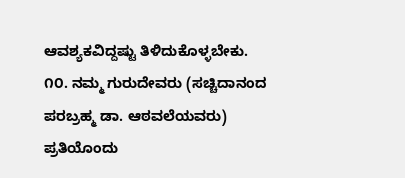ಆವಶ್ಯಕವಿದ್ದಷ್ಟು ತಿಳಿದುಕೊಳ್ಳಬೇಕು.
೧೦. ನಮ್ಮ ಗುರುದೇವರು (ಸಚ್ಚಿದಾನಂದ ಪರಬ್ರಹ್ಮ ಡಾ. ಆಠವಲೆಯವರು) ಪ್ರತಿಯೊಂದು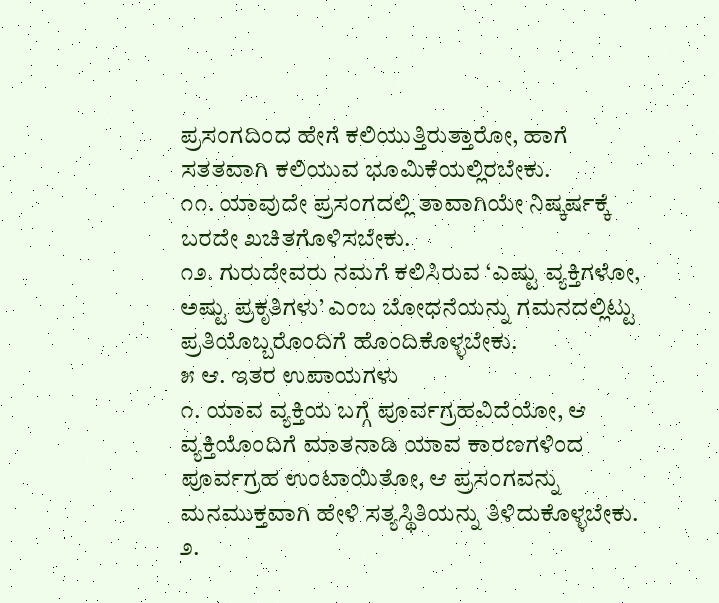ಪ್ರಸಂಗದಿಂದ ಹೇಗೆ ಕಲಿಯುತ್ತಿರುತ್ತಾರೋ, ಹಾಗೆ ಸತತವಾಗಿ ಕಲಿಯುವ ಭೂಮಿಕೆಯಲ್ಲಿರಬೇಕು.
೧೧. ಯಾವುದೇ ಪ್ರಸಂಗದಲ್ಲಿ ತಾವಾಗಿಯೇ ನಿಷ್ಕರ್ಷಕ್ಕೆ ಬರದೇ ಖಚಿತಗೊಳಿಸಬೇಕು.
೧೨. ಗುರುದೇವರು ನಮಗೆ ಕಲಿಸಿರುವ ‘ಎಷ್ಟು ವ್ಯಕ್ತಿಗಳೋ, ಅಷ್ಟು ಪ್ರಕೃತಿಗಳು’ ಎಂಬ ಬೋಧನೆಯನ್ನು ಗಮನದಲ್ಲಿಟ್ಟು ಪ್ರತಿಯೊಬ್ಬರೊಂದಿಗೆ ಹೊಂದಿಕೊಳ್ಳಬೇಕು.
೫ ಆ. ಇತರ ಉಪಾಯಗಳು
೧. ಯಾವ ವ್ಯಕ್ತಿಯ ಬಗ್ಗೆ ಪೂರ್ವಗ್ರಹವಿದೆಯೋ, ಆ ವ್ಯಕ್ತಿಯೊಂದಿಗೆ ಮಾತನಾಡಿ ಯಾವ ಕಾರಣಗಳಿಂದ ಪೂರ್ವಗ್ರಹ ಉಂಟಾಯಿತೋ, ಆ ಪ್ರಸಂಗವನ್ನು ಮನಮುಕ್ತವಾಗಿ ಹೇಳಿ ಸತ್ಯಸ್ಥಿತಿಯನ್ನು ತಿಳಿದುಕೊಳ್ಳಬೇಕು.
೨.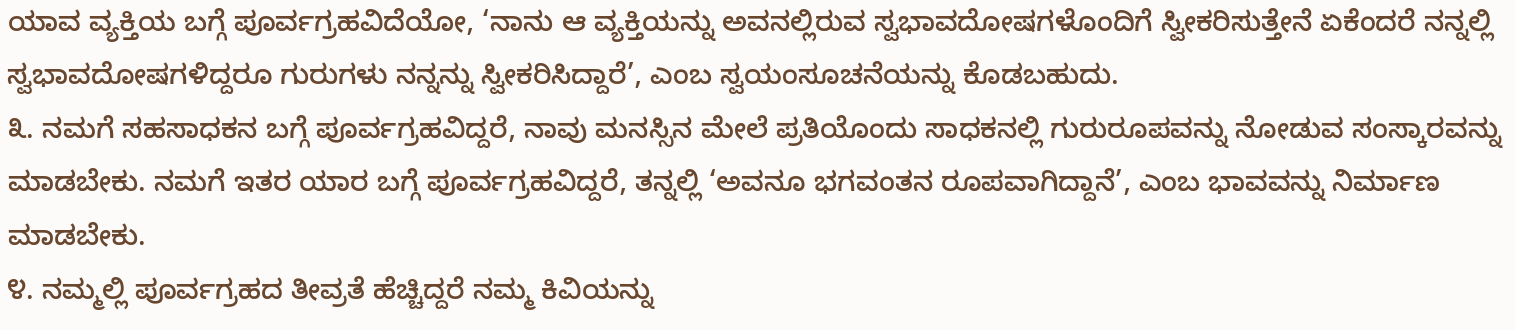ಯಾವ ವ್ಯಕ್ತಿಯ ಬಗ್ಗೆ ಪೂರ್ವಗ್ರಹವಿದೆಯೋ, ‘ನಾನು ಆ ವ್ಯಕ್ತಿಯನ್ನು ಅವನಲ್ಲಿರುವ ಸ್ವಭಾವದೋಷಗಳೊಂದಿಗೆ ಸ್ವೀಕರಿಸುತ್ತೇನೆ ಏಕೆಂದರೆ ನನ್ನಲ್ಲಿ ಸ್ವಭಾವದೋಷಗಳಿದ್ದರೂ ಗುರುಗಳು ನನ್ನನ್ನು ಸ್ವೀಕರಿಸಿದ್ದಾರೆ’, ಎಂಬ ಸ್ವಯಂಸೂಚನೆಯನ್ನು ಕೊಡಬಹುದು.
೩. ನಮಗೆ ಸಹಸಾಧಕನ ಬಗ್ಗೆ ಪೂರ್ವಗ್ರಹವಿದ್ದರೆ, ನಾವು ಮನಸ್ಸಿನ ಮೇಲೆ ಪ್ರತಿಯೊಂದು ಸಾಧಕನಲ್ಲಿ ಗುರುರೂಪವನ್ನು ನೋಡುವ ಸಂಸ್ಕಾರವನ್ನು ಮಾಡಬೇಕು. ನಮಗೆ ಇತರ ಯಾರ ಬಗ್ಗೆ ಪೂರ್ವಗ್ರಹವಿದ್ದರೆ, ತನ್ನಲ್ಲಿ ‘ಅವನೂ ಭಗವಂತನ ರೂಪವಾಗಿದ್ದಾನೆ’, ಎಂಬ ಭಾವವನ್ನು ನಿರ್ಮಾಣ ಮಾಡಬೇಕು.
೪. ನಮ್ಮಲ್ಲಿ ಪೂರ್ವಗ್ರಹದ ತೀವ್ರತೆ ಹೆಚ್ಚಿದ್ದರೆ ನಮ್ಮ ಕಿವಿಯನ್ನು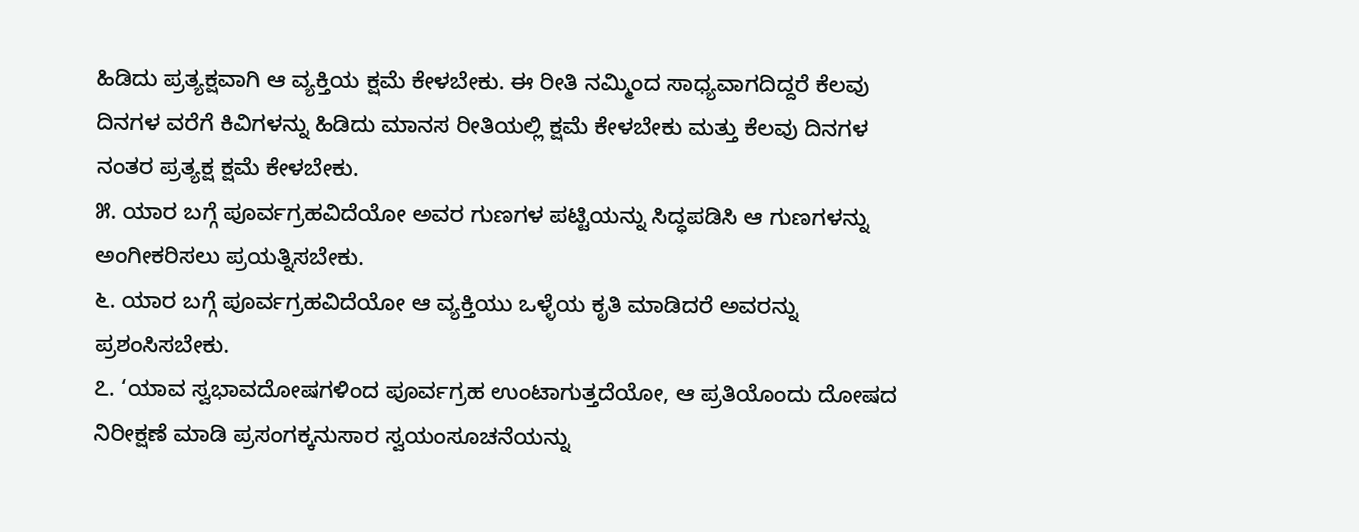ಹಿಡಿದು ಪ್ರತ್ಯಕ್ಷವಾಗಿ ಆ ವ್ಯಕ್ತಿಯ ಕ್ಷಮೆ ಕೇಳಬೇಕು. ಈ ರೀತಿ ನಮ್ಮಿಂದ ಸಾಧ್ಯವಾಗದಿದ್ದರೆ ಕೆಲವು ದಿನಗಳ ವರೆಗೆ ಕಿವಿಗಳನ್ನು ಹಿಡಿದು ಮಾನಸ ರೀತಿಯಲ್ಲಿ ಕ್ಷಮೆ ಕೇಳಬೇಕು ಮತ್ತು ಕೆಲವು ದಿನಗಳ ನಂತರ ಪ್ರತ್ಯಕ್ಷ ಕ್ಷಮೆ ಕೇಳಬೇಕು.
೫. ಯಾರ ಬಗ್ಗೆ ಪೂರ್ವಗ್ರಹವಿದೆಯೋ ಅವರ ಗುಣಗಳ ಪಟ್ಟಿಯನ್ನು ಸಿದ್ಧಪಡಿಸಿ ಆ ಗುಣಗಳನ್ನು ಅಂಗೀಕರಿಸಲು ಪ್ರಯತ್ನಿಸಬೇಕು.
೬. ಯಾರ ಬಗ್ಗೆ ಪೂರ್ವಗ್ರಹವಿದೆಯೋ ಆ ವ್ಯಕ್ತಿಯು ಒಳ್ಳೆಯ ಕೃತಿ ಮಾಡಿದರೆ ಅವರನ್ನು ಪ್ರಶಂಸಿಸಬೇಕು.
೭. ‘ಯಾವ ಸ್ವಭಾವದೋಷಗಳಿಂದ ಪೂರ್ವಗ್ರಹ ಉಂಟಾಗುತ್ತದೆಯೋ, ಆ ಪ್ರತಿಯೊಂದು ದೋಷದ ನಿರೀಕ್ಷಣೆ ಮಾಡಿ ಪ್ರಸಂಗಕ್ಕನುಸಾರ ಸ್ವಯಂಸೂಚನೆಯನ್ನು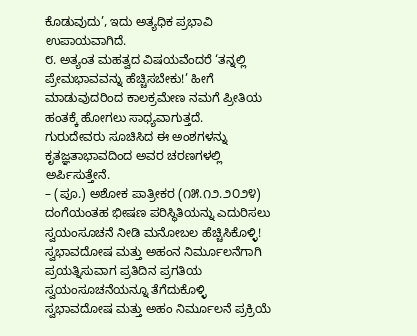ಕೊಡುವುದು’, ಇದು ಅತ್ಯಧಿಕ ಪ್ರಭಾವಿ ಉಪಾಯವಾಗಿದೆ.
೮. ಅತ್ಯಂತ ಮಹತ್ವದ ವಿಷಯವೆಂದರೆ ‘ತನ್ನಲ್ಲಿ ಪ್ರೇಮಭಾವವನ್ನು ಹೆಚ್ಚಿಸಬೇಕು!’ ಹೀಗೆ ಮಾಡುವುದರಿಂದ ಕಾಲಕ್ರಮೇಣ ನಮಗೆ ಪ್ರೀತಿಯ ಹಂತಕ್ಕೆ ಹೋಗಲು ಸಾಧ್ಯವಾಗುತ್ತದೆ.
ಗುರುದೇವರು ಸೂಚಿಸಿದ ಈ ಅಂಶಗಳನ್ನು ಕೃತಜ್ಞತಾಭಾವದಿಂದ ಅವರ ಚರಣಗಳಲ್ಲಿ ಅರ್ಪಿಸುತ್ತೇನೆ.
– (ಪೂ.) ಅಶೋಕ ಪಾತ್ರೀಕರ (೧೫.೧೨.೨೦೨೪)
ದಂಗೆಯಂತಹ ಭೀಷಣ ಪರಿಸ್ಥಿತಿಯನ್ನು ಎದುರಿಸಲು ಸ್ವಯಂಸೂಚನೆ ನೀಡಿ ಮನೋಬಲ ಹೆಚ್ಚಿಸಿಕೊಳ್ಳಿ!
ಸ್ವಭಾವದೋಷ ಮತ್ತು ಅಹಂನ ನಿರ್ಮೂಲನೆಗಾಗಿ ಪ್ರಯತ್ನಿಸುವಾಗ ಪ್ರತಿದಿನ ಪ್ರಗತಿಯ ಸ್ವಯಂಸೂಚನೆಯನ್ನೂ ತೆಗೆದುಕೊಳ್ಳಿ
ಸ್ವಭಾವದೋಷ ಮತ್ತು ಅಹಂ ನಿರ್ಮೂಲನೆ ಪ್ರಕ್ರಿಯೆ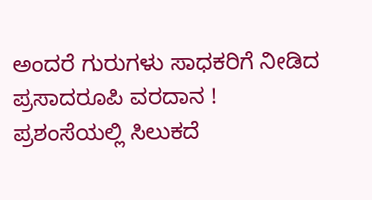ಅಂದರೆ ಗುರುಗಳು ಸಾಧಕರಿಗೆ ನೀಡಿದ ಪ್ರಸಾದರೂಪಿ ವರದಾನ !
ಪ್ರಶಂಸೆಯಲ್ಲಿ ಸಿಲುಕದೆ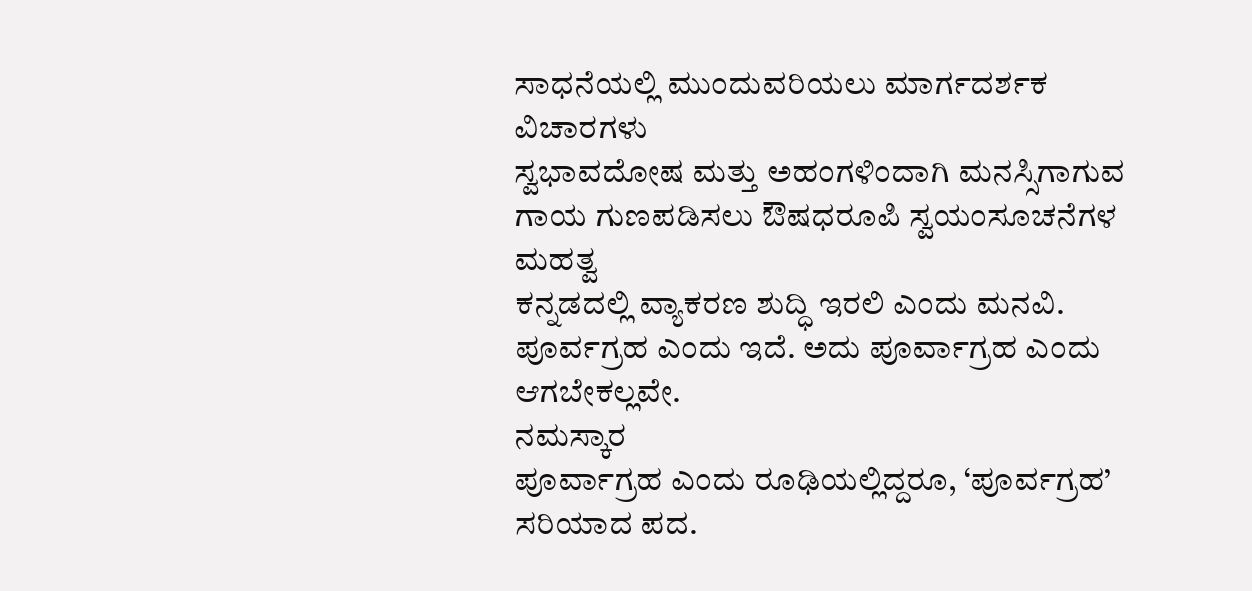ಸಾಧನೆಯಲ್ಲಿ ಮುಂದುವರಿಯಲು ಮಾರ್ಗದರ್ಶಕ ವಿಚಾರಗಳು
ಸ್ವಭಾವದೋಷ ಮತ್ತು ಅಹಂಗಳಿಂದಾಗಿ ಮನಸ್ಸಿಗಾಗುವ ಗಾಯ ಗುಣಪಡಿಸಲು ಔಷಧರೂಪಿ ಸ್ವಯಂಸೂಚನೆಗಳ ಮಹತ್ವ
ಕನ್ನಡದಲ್ಲಿ ವ್ಯಾಕರಣ ಶುದ್ಧಿ ಇರಲಿ ಎಂದು ಮನವಿ.
ಪೂರ್ವಗ್ರಹ ಎಂದು ಇದೆ. ಅದು ಪೂರ್ವಾಗ್ರಹ ಎಂದು ಆಗಬೇಕಲ್ಲವೇ.
ನಮಸ್ಕಾರ
ಪೂರ್ವಾಗ್ರಹ ಎಂದು ರೂಢಿಯಲ್ಲಿದ್ದರೂ, ‘ಪೂರ್ವಗ್ರಹ’ ಸರಿಯಾದ ಪದ.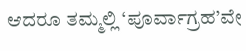ಆದರೂ ತಮ್ಮಲ್ಲಿ ‘ಪೂರ್ವಾಗ್ರಹ’ವೇ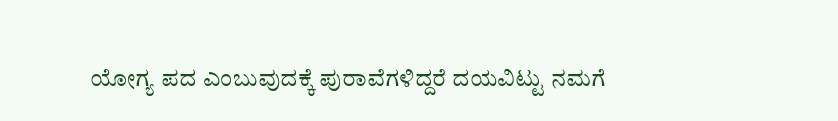ಯೋಗ್ಯ ಪದ ಎಂಬುವುದಕ್ಕೆ ಪುರಾವೆಗಳಿದ್ದರೆ ದಯವಿಟ್ಟು ನಮಗೆ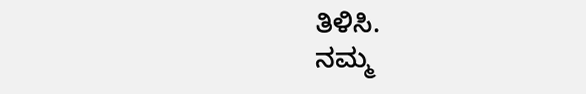ತಿಳಿಸಿ.
ನಮ್ಮ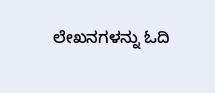ಲೇಖನಗಳನ್ನು ಓದಿ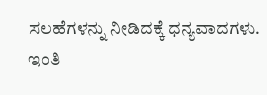ಸಲಹೆಗಳನ್ನು ನೀಡಿದಕ್ಕೆ ಧನ್ಯವಾದಗಳು.
ಇಂತಿ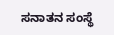ಸನಾತನ ಸಂಸ್ಥೆ